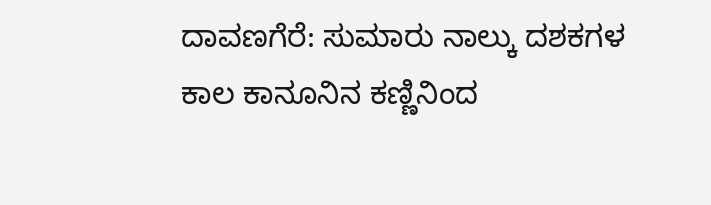ದಾವಣಗೆರೆ: ಸುಮಾರು ನಾಲ್ಕು ದಶಕಗಳ ಕಾಲ ಕಾನೂನಿನ ಕಣ್ಣಿನಿಂದ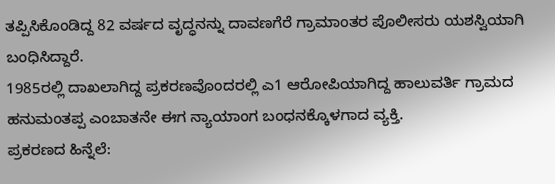ತಪ್ಪಿಸಿಕೊಂಡಿದ್ದ 82 ವರ್ಷದ ವೃದ್ಧನನ್ನು ದಾವಣಗೆರೆ ಗ್ರಾಮಾಂತರ ಪೊಲೀಸರು ಯಶಸ್ವಿಯಾಗಿ ಬಂಧಿಸಿದ್ದಾರೆ.
1985ರಲ್ಲಿ ದಾಖಲಾಗಿದ್ದ ಪ್ರಕರಣವೊಂದರಲ್ಲಿ ಎ1 ಆರೋಪಿಯಾಗಿದ್ದ ಹಾಲುವರ್ತಿ ಗ್ರಾಮದ ಹನುಮಂತಪ್ಪ ಎಂಬಾತನೇ ಈಗ ನ್ಯಾಯಾಂಗ ಬಂಧನಕ್ಕೊಳಗಾದ ವ್ಯಕ್ತಿ.
ಪ್ರಕರಣದ ಹಿನ್ನೆಲೆ: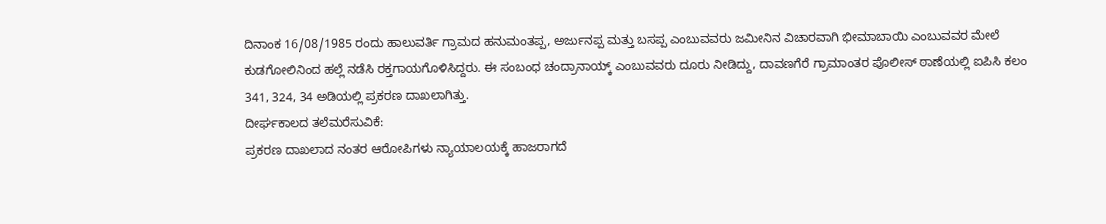ದಿನಾಂಕ 16/08/1985 ರಂದು ಹಾಲುವರ್ತಿ ಗ್ರಾಮದ ಹನುಮಂತಪ್ಪ, ಅರ್ಜುನಪ್ಪ ಮತ್ತು ಬಸಪ್ಪ ಎಂಬುವವರು ಜಮೀನಿನ ವಿಚಾರವಾಗಿ ಭೀಮಾಬಾಯಿ ಎಂಬುವವರ ಮೇಲೆ ಕುಡಗೋಲಿನಿಂದ ಹಲ್ಲೆ ನಡೆಸಿ ರಕ್ತಗಾಯಗೊಳಿಸಿದ್ದರು. ಈ ಸಂಬಂಧ ಚಂದ್ರಾನಾಯ್ಕ್ ಎಂಬುವವರು ದೂರು ನೀಡಿದ್ದು, ದಾವಣಗೆರೆ ಗ್ರಾಮಾಂತರ ಪೊಲೀಸ್ ಠಾಣೆಯಲ್ಲಿ ಐಪಿಸಿ ಕಲಂ 341, 324, 34 ಅಡಿಯಲ್ಲಿ ಪ್ರಕರಣ ದಾಖಲಾಗಿತ್ತು.
ದೀರ್ಘಕಾಲದ ತಲೆಮರೆಸುವಿಕೆ:
ಪ್ರಕರಣ ದಾಖಲಾದ ನಂತರ ಆರೋಪಿಗಳು ನ್ಯಾಯಾಲಯಕ್ಕೆ ಹಾಜರಾಗದೆ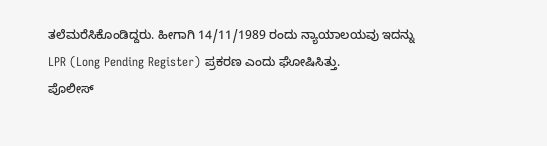ತಲೆಮರೆಸಿಕೊಂಡಿದ್ದರು. ಹೀಗಾಗಿ 14/11/1989 ರಂದು ನ್ಯಾಯಾಲಯವು ಇದನ್ನು LPR (Long Pending Register) ಪ್ರಕರಣ ಎಂದು ಘೋಷಿಸಿತ್ತು.
ಪೊಲೀಸ್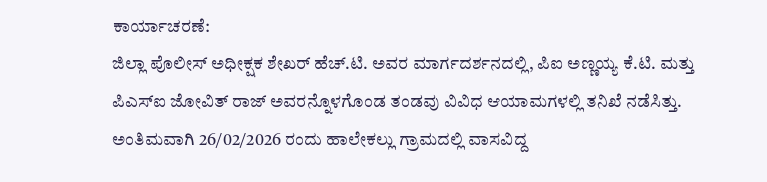ಕಾರ್ಯಾಚರಣೆ:
ಜಿಲ್ಲಾ ಪೊಲೀಸ್ ಅಧೀಕ್ಷಕ ಶೇಖರ್ ಹೆಚ್.ಟಿ. ಅವರ ಮಾರ್ಗದರ್ಶನದಲ್ಲಿ, ಪಿಐ ಅಣ್ಣಯ್ಯ ಕೆ.ಟಿ. ಮತ್ತು ಪಿಎಸ್ಐ ಜೋವಿತ್ ರಾಜ್ ಅವರನ್ನೊಳಗೊಂಡ ತಂಡವು ವಿವಿಧ ಆಯಾಮಗಳಲ್ಲಿ ತನಿಖೆ ನಡೆಸಿತ್ತು.
ಅಂತಿಮವಾಗಿ 26/02/2026 ರಂದು ಹಾಲೇಕಲ್ಲು ಗ್ರಾಮದಲ್ಲಿ ವಾಸವಿದ್ದ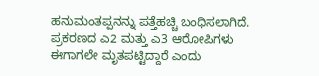ಹನುಮಂತಪ್ಪನನ್ನು ಪತ್ತೆಹಚ್ಚಿ ಬಂಧಿಸಲಾಗಿದೆ. ಪ್ರಕರಣದ ಎ2 ಮತ್ತು ಎ3 ಆರೋಪಿಗಳು ಈಗಾಗಲೇ ಮೃತಪಟ್ಟಿದ್ದಾರೆ ಎಂದು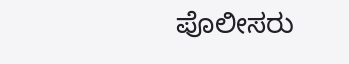ಪೊಲೀಸರು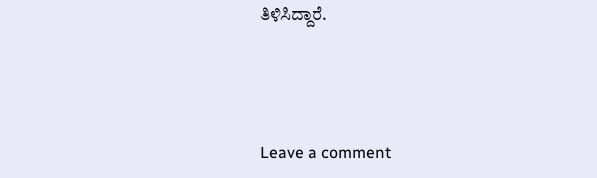ತಿಳಿಸಿದ್ದಾರೆ.





Leave a comment